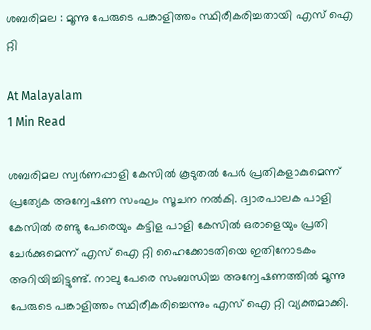ശബരിമല : മൂന്നു പേരുടെ പങ്കാളിത്തം സ്ഥിരീകരിച്ചതായി എസ് ഐ റ്റി

At Malayalam
1 Min Read

ശബരിമല സ്വർണപ്പാളി കേസില്‍ കൂടുതൽ പേർ പ്രതികളാകുമെന്ന് പ്രത്യേക അന്വേഷണ സംഘം സൂചന നൽകി. ദ്വാരപാലക പാളി കേസിൽ രണ്ടു പേരെയും കട്ടിള പാളി കേസിൽ ഒരാളെയും പ്രതി ചേര്‍ക്കുമെന്ന് എസ് ഐ റ്റി ഹൈക്കോടതിയെ ഇതിനോടകം അറിയിച്ചിട്ടുണ്ട്. നാലു പേരെ സംബന്ധിച്ച അന്വേഷണത്തിൽ മൂന്നു പേരുടെ പങ്കാളിത്തം സ്ഥിരീകരിച്ചെന്നും എസ് ഐ റ്റി വ്യക്തമാക്കി.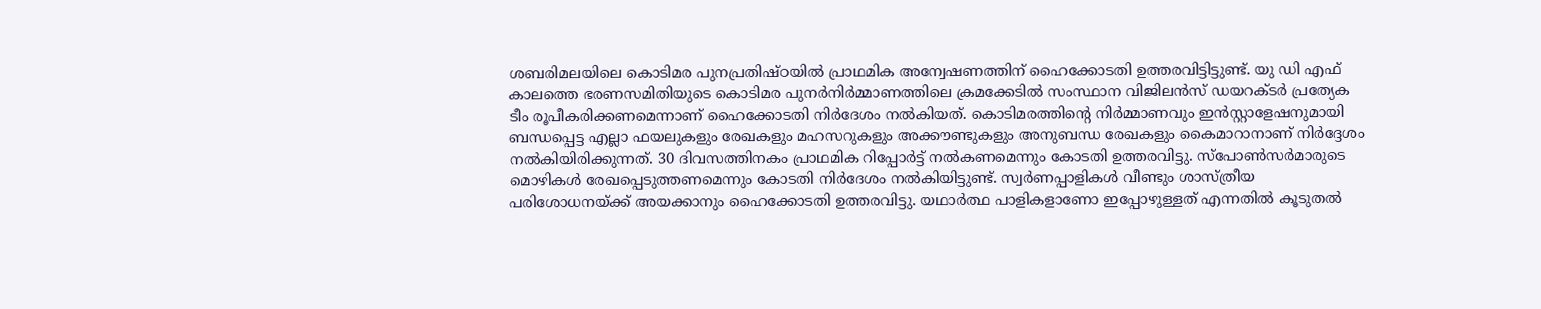ശബരിമലയിലെ കൊടിമര പുനപ്രതിഷ്ഠയില്‍ പ്രാഥമിക അന്വേഷണത്തിന് ഹൈക്കോടതി ഉത്തരവിട്ടിട്ടുണ്ട്. യു ഡി എഫ് കാലത്തെ ഭരണസമിതിയുടെ കൊടിമര പുനർനിർമ്മാണത്തിലെ ക്രമക്കേടിൽ സംസ്ഥാന വിജിലൻസ് ഡയറക്ടർ പ്രത്യേക ടീം രൂപീകരിക്കണമെന്നാണ് ഹൈക്കോടതി നിര്‍ദേശം നൽകിയത്. കൊടിമരത്തിന്റെ നിർമ്മാണവും ഇൻസ്റ്റാളേഷനുമായി ബന്ധപ്പെട്ട എല്ലാ ഫയലുകളും രേഖകളും മഹസറുകളും അക്കൗണ്ടുകളും അനുബന്ധ രേഖകളും കൈമാറാനാണ് നിർദ്ദേശം നൽകിയിരിക്കുന്നത്. 30 ദിവസത്തിനകം പ്രാഥമിക റിപ്പോർട്ട്‌ നൽകണമെന്നും കോടതി ഉത്തരവിട്ടു. സ്പോൺസർമാരുടെ മൊഴികൾ രേഖപ്പെടുത്തണമെന്നും കോടതി നിര്‍ദേശം നല്‍കിയിട്ടുണ്ട്. സ്വർണപ്പാളികൾ വീണ്ടും ശാസ്ത്രീയ പരിശോധനയ്ക്ക് അയക്കാനും ഹൈക്കോടതി ഉത്തരവിട്ടു. യഥാർത്ഥ പാളികളാണോ ഇപ്പോഴുള്ളത് എന്നതിൽ കൂടുതൽ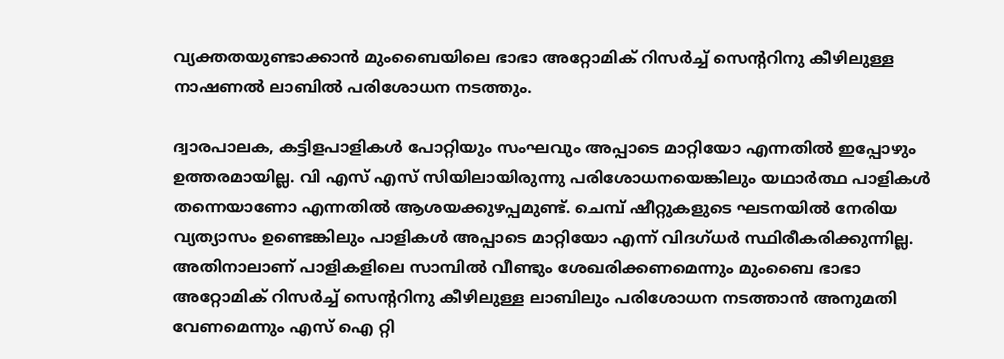വ്യക്തതയുണ്ടാക്കാൻ മുംബൈയിലെ ഭാഭാ അറ്റോമിക് റിസർച്ച് സെന്‍ററിനു കീഴിലുള്ള നാഷണൽ ലാബിൽ പരിശോധന നടത്തും.

ദ്വാരപാലക, കട്ടിളപാളികൾ പോറ്റിയും സംഘവും അപ്പാടെ മാറ്റിയോ എന്നതിൽ ഇപ്പോഴും ഉത്തരമായില്ല. വി എസ് എസ് സിയിലായിരുന്നു പരിശോധനയെങ്കിലും യഥാർത്ഥ പാളികൾ തന്നെയാണോ എന്നതിൽ ആശയക്കുഴപ്പമുണ്ട്. ചെമ്പ് ഷീറ്റുകളുടെ ഘടനയിൽ നേരിയ വ്യത്യാസം ഉണ്ടെങ്കിലും പാളികൾ അപ്പാടെ മാറ്റിയോ എന്ന് വിദഗ്ധർ സ്ഥിരീകരിക്കുന്നില്ല. അതിനാലാണ് പാളികളിലെ സാമ്പിൽ വീണ്ടും ശേഖരിക്കണമെന്നും മുംബൈ ഭാഭാ അറ്റോമിക് റിസർച്ച് സെന്‍ററിനു കീഴിലുള്ള ലാബിലും പരിശോധന നടത്താൻ അനുമതി വേണമെന്നും എസ് ഐ റ്റി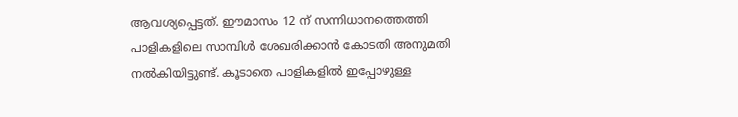ആവശ്യപ്പെട്ടത്. ഈമാസം 12 ന് സന്നിധാനത്തെത്തി പാളികളിലെ സാമ്പിൾ ശേഖരിക്കാൻ കോടതി അനുമതി നൽകിയിട്ടുണ്ട്. കൂടാതെ പാളികളിൽ ഇപ്പോഴുള്ള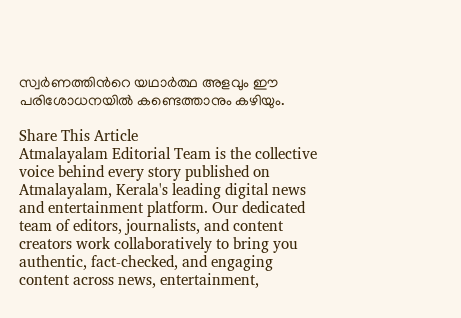സ്വർണത്തിന്‍റെ യഥാർത്ഥ അളവും ഈ പരിശോധനയിൽ കണ്ടെത്താനും കഴിയും.

Share This Article
Atmalayalam Editorial Team is the collective voice behind every story published on Atmalayalam, Kerala's leading digital news and entertainment platform. Our dedicated team of editors, journalists, and content creators work collaboratively to bring you authentic, fact-checked, and engaging content across news, entertainment,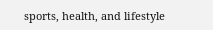sports, health, and lifestyle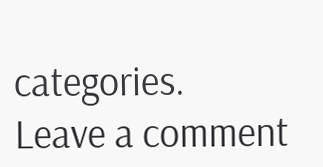categories.
Leave a comment